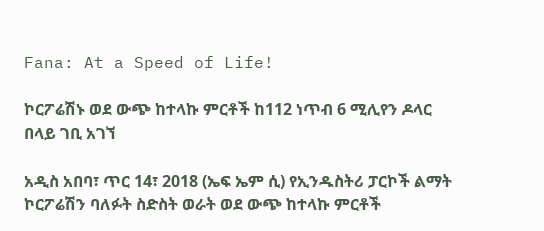Fana: At a Speed of Life!

ኮርፖሬሽኑ ወደ ውጭ ከተላኩ ምርቶች ከ112 ነጥብ 6 ሚሊየን ዶላር በላይ ገቢ አገኘ

አዲስ አበባ፣ ጥር 14፣ 2018 (ኤፍ ኤም ሲ) የኢንዱስትሪ ፓርኮች ልማት ኮርፖሬሽን ባለፉት ስድስት ወራት ወደ ውጭ ከተላኩ ምርቶች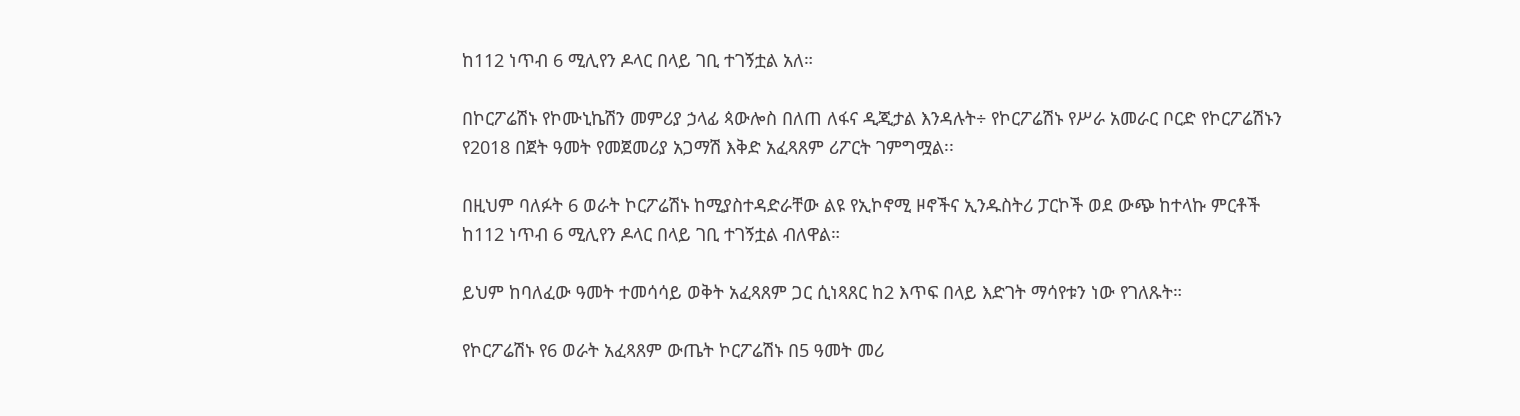ከ112 ነጥብ 6 ሚሊየን ዶላር በላይ ገቢ ተገኝቷል አለ።

በኮርፖሬሽኑ የኮሙኒኬሽን መምሪያ ኃላፊ ጳውሎስ በለጠ ለፋና ዲጂታል እንዳሉት÷ የኮርፖሬሽኑ የሥራ አመራር ቦርድ የኮርፖሬሽኑን የ2018 በጀት ዓመት የመጀመሪያ አጋማሽ እቅድ አፈጻጸም ሪፖርት ገምግሟል፡፡

በዚህም ባለፉት 6 ወራት ኮርፖሬሽኑ ከሚያስተዳድራቸው ልዩ የኢኮኖሚ ዞኖችና ኢንዱስትሪ ፓርኮች ወደ ውጭ ከተላኩ ምርቶች ከ112 ነጥብ 6 ሚሊየን ዶላር በላይ ገቢ ተገኝቷል ብለዋል።

ይህም ከባለፈው ዓመት ተመሳሳይ ወቅት አፈጻጸም ጋር ሲነጻጸር ከ2 እጥፍ በላይ እድገት ማሳየቱን ነው የገለጹት።

የኮርፖሬሽኑ የ6 ወራት አፈጻጸም ውጤት ኮርፖሬሽኑ በ5 ዓመት መሪ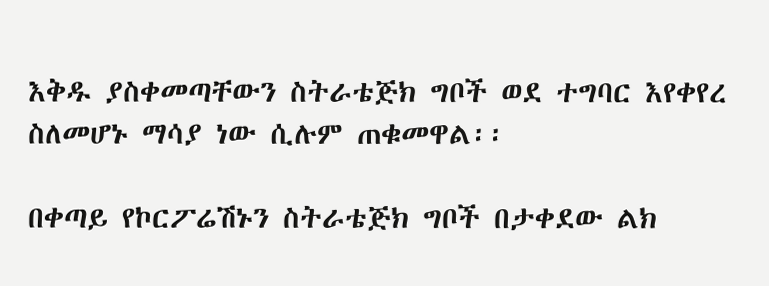እቅዱ ያስቀመጣቸውን ስትራቴጅክ ግቦች ወደ ተግባር እየቀየረ ስለመሆኑ ማሳያ ነው ሲሉም ጠቁመዋል፡፡

በቀጣይ የኮርፖሬሽኑን ስትራቴጅክ ግቦች በታቀደው ልክ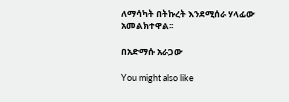ለማሳካት በትኩረት እንደሚሰራ ሃላፊው አመልክተዋል፡፡

በአድማሱ አራጋው

You might also like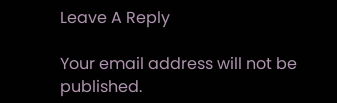Leave A Reply

Your email address will not be published.